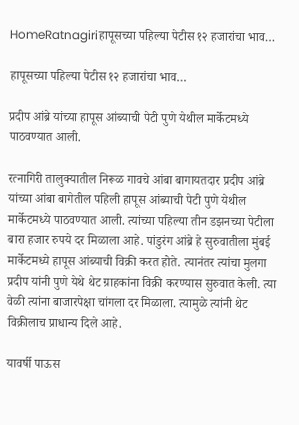HomeRatnagiriहापूसच्या पहिल्या पेटीस १२ हजारांचा भाव…

हापूसच्या पहिल्या पेटीस १२ हजारांचा भाव…

प्रदीप आंब्रे यांच्या हापूस आंब्याची पेटी पुणे येथील मार्केटमध्ये पाठवण्यात आली.

रत्नागिरी तालुक्यातील निरूळ गावचे आंबा बागायतदार प्रदीप आंब्रे यांच्या आंबा बागेतील पहिली हापूस आंब्याची पेटी पुणे येथील मार्केटमध्ये पाठवण्यात आली. त्यांच्या पहिल्या तीन डझनच्या पेटीला बारा हजार रुपये दर मिळाला आहे. पांडुरंग आंब्रे हे सुरुवातीला मुंबई मार्केटमध्ये हापूस आंब्याची विक्री करत होते. त्यानंतर त्यांचा मुलगा प्रदीप यांनी पुणे येथे थेट ग्राहकांना विक्री करण्यास सुरुवात केली. त्या वेळी त्यांना बाजारपेक्षा चांगला दर मिळाला. त्यामुळे त्यांनी थेट विक्रीलाच प्राधान्य दिले आहे.

यावर्षी पाऊस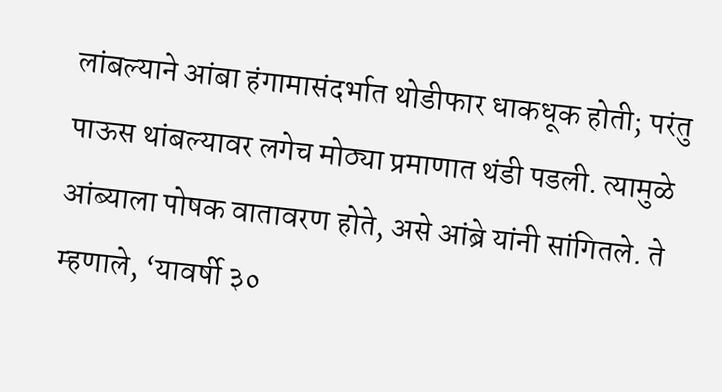लांबल्याने आंबा हंगामासंदर्भात थोडीफार धाकधूक होती; परंतु पाऊस थांबल्यावर लगेच मोठ्या प्रमाणात थंडी पडली. त्यामुळे आंब्याला पोषक वातावरण होते, असे आंब्रे यांनी सांगितले. ते म्हणाले, ‘यावर्षी ३०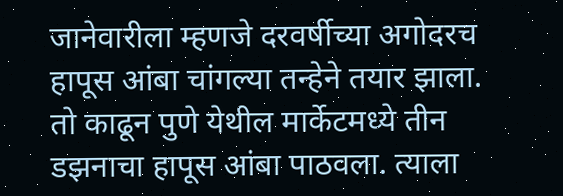जानेवारीला म्हणजे दरवर्षीच्या अगोदरच हापूस आंबा चांगल्या तन्हेने तयार झाला. तो काढून पुणे येथील मार्केटमध्ये तीन डझनाचा हापूस आंबा पाठवला. त्याला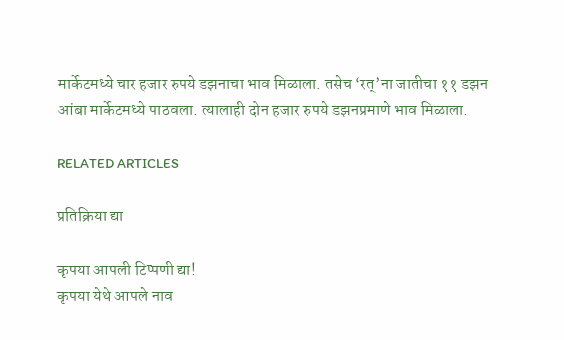मार्केटमध्ये चार हजार रुपये डझनाचा भाव मिळाला. तसेच ‘रत्’ना जातीचा ११ डझन आंबा मार्केटमध्ये पाठवला. त्यालाही दोन हजार रुपये डझनप्रमाणे भाव मिळाला.

RELATED ARTICLES

प्रतिक्रिया द्या

कृपया आपली टिप्पणी द्या!
कृपया येथे आपले नाव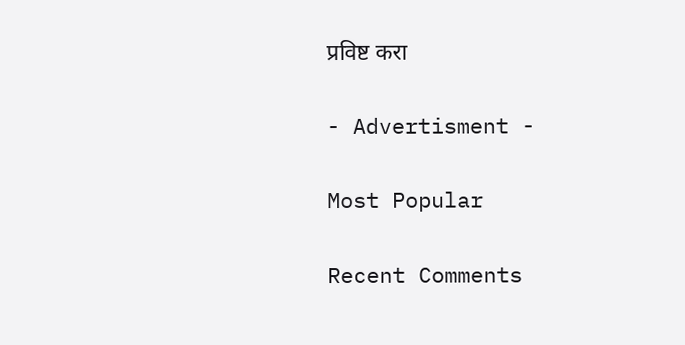प्रविष्ट करा

- Advertisment -

Most Popular

Recent Comments